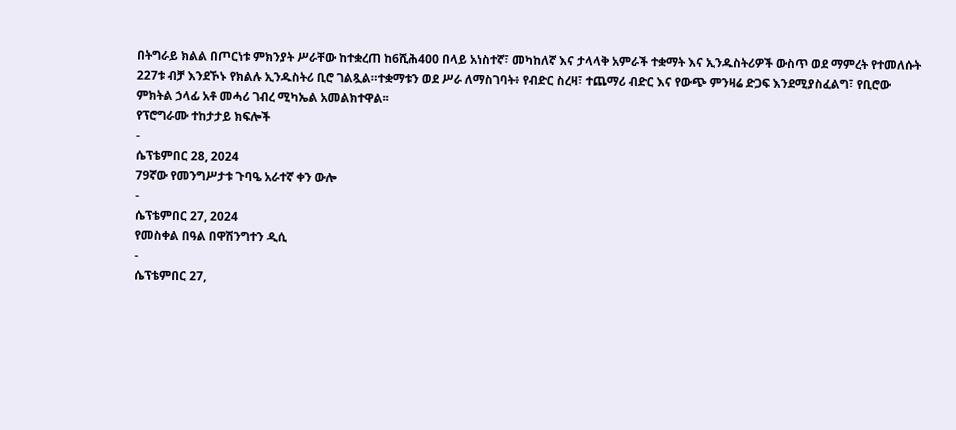በትግራይ ክልል በጦርነቱ ምክንያት ሥራቸው ከተቋረጠ ከ6ሺሕ400 በላይ አነስተኛ፣ መካከለኛ እና ታላላቅ አምራች ተቋማት እና ኢንዱስትሪዎች ውስጥ ወደ ማምረት የተመለሱት 227ቱ ብቻ እንደኾኑ የክልሉ ኢንዱስትሪ ቢሮ ገልጿል።ተቋማቱን ወደ ሥራ ለማስገባት፥ የብድር ስረዛ፣ ተጨማሪ ብድር እና የውጭ ምንዛሬ ድጋፍ እንደሚያስፈልግ፣ የቢሮው ምክትል ኃላፊ አቶ መሓሪ ገብረ ሚካኤል አመልክተዋል፡፡
የፕሮግራሙ ተከታታይ ክፍሎች
-
ሴፕቴምበር 28, 2024
79ኛው የመንግሥታቱ ጉባዔ አራተኛ ቀን ውሎ
-
ሴፕቴምበር 27, 2024
የመስቀል በዓል በዋሽንግተን ዲሲ
-
ሴፕቴምበር 27,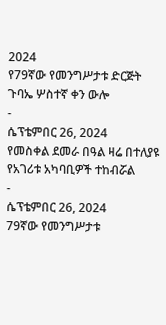2024
የ79ኛው የመንግሥታቱ ድርጅት ጉባኤ ሦስተኛ ቀን ውሎ
-
ሴፕቴምበር 26, 2024
የመስቀል ደመራ በዓል ዛሬ በተለያዩ የአገሪቱ አካባቢዎች ተከብሯል
-
ሴፕቴምበር 26, 2024
79ኛው የመንግሥታቱ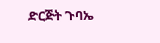ድርጅት ጉባኤ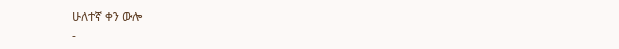ሁለተኛ ቀን ውሎ
-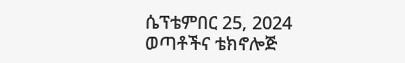ሴፕቴምበር 25, 2024
ወጣቶችና ቴክኖሎጅ